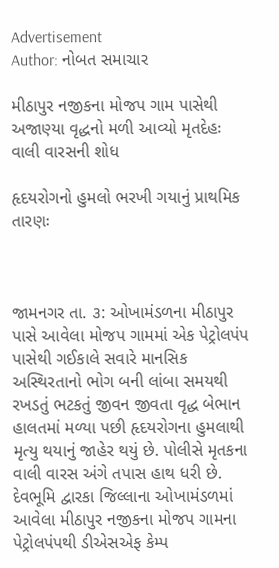Advertisement
Author: નોબત સમાચાર

મીઠાપુર નજીકના મોજપ ગામ પાસેથી અજાણ્યા વૃદ્ધનો મળી આવ્યો મૃતદેહઃ વાલી વારસની શોધ

હૃદયરોગનો હુમલો ભરખી ગયાનું પ્રાથમિક તારણઃ



જામનગર તા. ૩: ઓખામંડળના મીઠાપુર પાસે આવેલા મોજપ ગામમાં એક પેટ્રોલપંપ પાસેથી ગઈકાલે સવારે માનસિક અસ્થિરતાનો ભોગ બની લાંબા સમયથી રખડતું ભટકતું જીવન જીવતા વૃદ્ધ બેભાન હાલતમાં મળ્યા પછી હૃદયરોગના હુમલાથી મૃત્યુ થયાનું જાહેર થયું છે. પોલીસે મૃતકના વાલી વારસ અંગે તપાસ હાથ ધરી છે. દેવભૂમિ દ્વારકા જિલ્લાના ઓખામંડળમાં આવેલા મીઠાપુર નજીકના મોજપ ગામના પેટ્રોલપંપથી ડીએસએફ કેમ્પ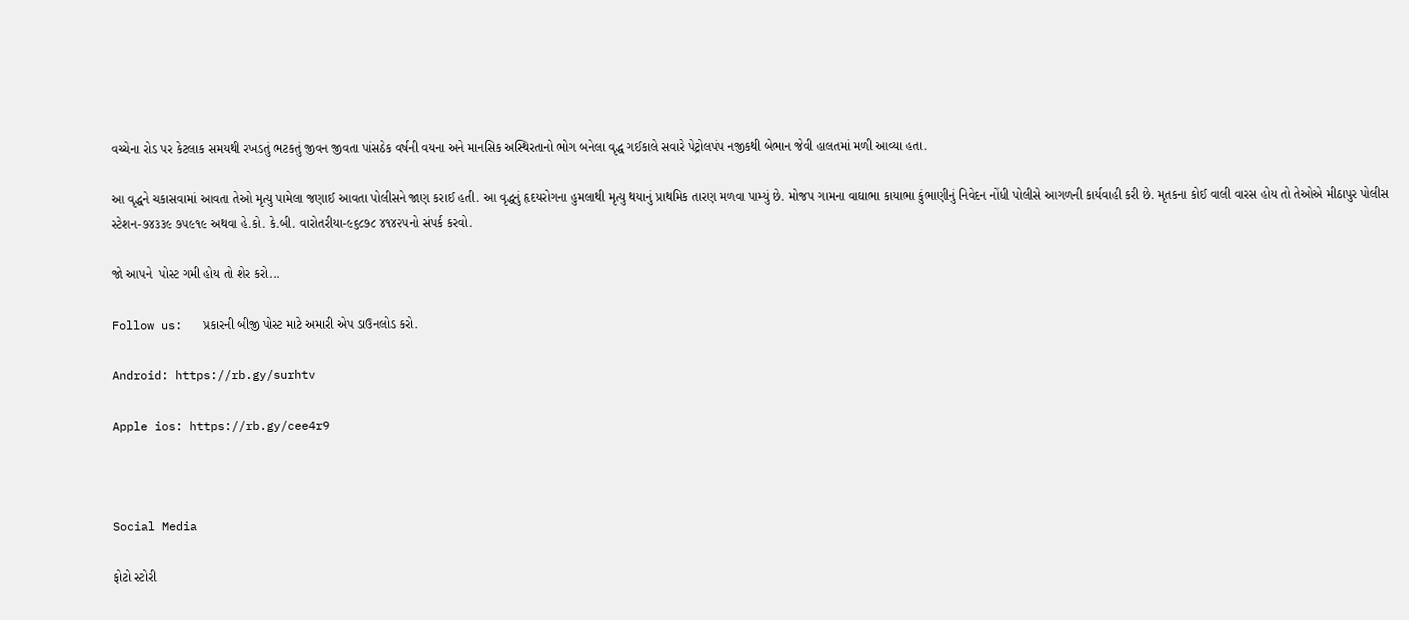વચ્ચેના રોડ પર કેટલાક સમયથી રખડતું ભટકતું જીવન જીવતા પાંસઠેક વર્ષની વયના અને માનસિક અસ્થિરતાનો ભોગ બનેલા વૃદ્ધ ગઈકાલે સવારે પેટ્રોલપંપ નજીકથી બેભાન જેવી હાલતમાં મળી આવ્યા હતા.

આ વૃદ્ધને ચકાસવામાં આવતા તેઓ મૃત્યુ પામેલા જણાઈ આવતા પોલીસને જાણ કરાઈ હતી. આ વૃદ્ધનું હૃદયરોગના હુમલાથી મૃત્યુ થયાનું પ્રાથમિક તારણ મળવા પામ્યું છે. મોજપ ગામના વાઘાભા કાયાભા કુંભાણીનું નિવેદન નોંધી પોલીસે આગળની કાર્યવાહી કરી છે. મૃતકના કોઈ વાલી વારસ હોય તો તેઓએ મીઠાપુર પોલીસ સ્ટેશન-૭૪૩૩૯ ૭૫૯૧૯ અથવા હે.કો. કે.બી. વારોતરીયા-૯૬૮૭૮ ૪૧૪૨૫નો સંપર્ક કરવો.

જો આપને  પોસ્ટ ગમી હોય તો શેર કરો...

Follow us:   પ્રકારની બીજી પોસ્ટ માટે અમારી એપ ડાઉનલોડ કરો.

Android: https://rb.gy/surhtv

Apple ios: https://rb.gy/cee4r9



Social Media

ફોટો સ્ટોરી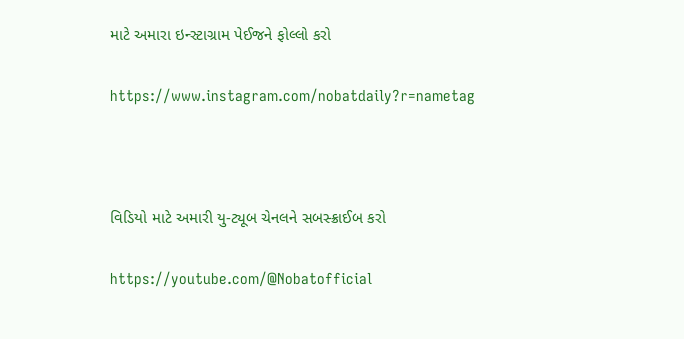માટે અમારા ઇન્સ્ટાગ્રામ પેઈજને ફોલ્લો કરો

https://www.instagram.com/nobatdaily?r=nametag



વિડિયો માટે અમારી યુ-ટ્યૂબ ચેનલને સબસ્ક્રાઈબ કરો

https://youtube.com/@Nobatofficial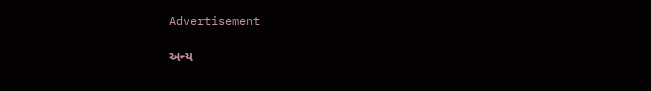Advertisement

અન્ય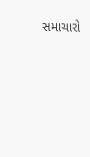સમાચારો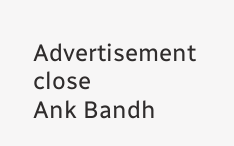Advertisement
close
Ank Bandh